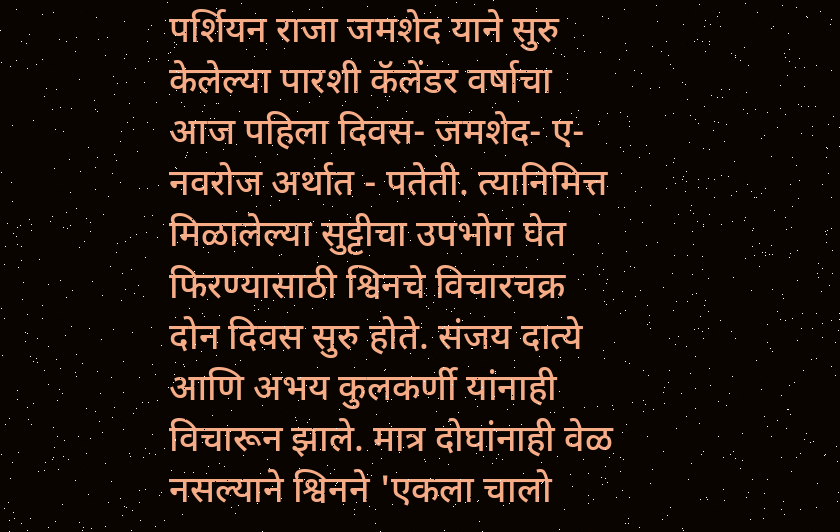पर्शियन राजा जमशेद याने सुरु केलेल्या पारशी कॅलेंडर वर्षाचा आज पहिला दिवस- जमशेद- ए- नवरोज अर्थात - पतेती. त्यानिमित्त मिळालेल्या सुट्टीचा उपभोग घेत फिरण्यासाठी श्विनचे विचारचक्र दोन दिवस सुरु होते. संजय दात्ये आणि अभय कुलकर्णी यांनाही विचारून झाले. मात्र दोघांनाही वेळ नसल्याने श्विनने 'एकला चालो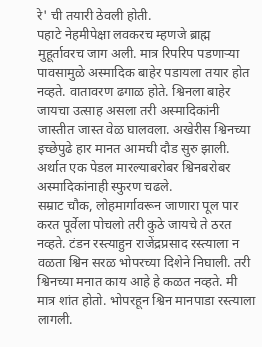रे' ची तयारी ठेवली होती.
पहाटे नेहमीपेक्षा लवकरच म्हणजे ब्राह्म मुहूर्तावरच जाग अली. मात्र रिपरिप पडणाऱ्या पावसामुळे अस्मादिक बाहेर पडायला तयार होत नव्हते. वातावरण ढगाळ होते. श्विनला बाहेर जायचा उत्साह असला तरी अस्मादिकांनी जास्तीत जास्त वेळ घालवला. अखेरीस श्विनच्या इच्छेपुढे हार मानत आमची दौड सुरु झाली. अर्थात एक पेडल मारल्याबरोबर श्विनबरोबर अस्मादिकांनाही स्फुरण चढले.
सम्राट चौक, लोहमार्गावरून जाणारा पूल पार करत पूर्वेला पोचलो तरी कुठे जायचे ते ठरत नव्हते. टंडन रस्त्याहुन राजेंद्रप्रसाद रस्त्याला न वळता श्विन सरळ भोपरच्या दिशेने निघाली. तरी श्विनच्या मनात काय आहे हे कळत नव्हते. मी मात्र शांत होतो. भोपरहून श्विन मानपाडा रस्त्याला लागली.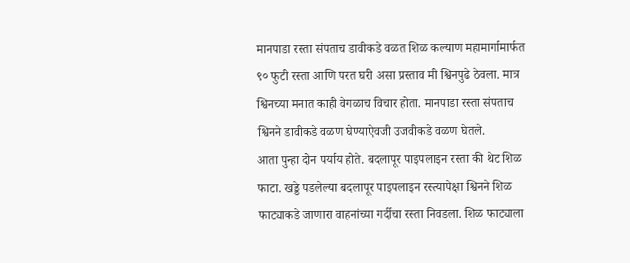मानपाडा रस्ता संपताच डावीकडे वळत शिळ कल्याण महामार्गामार्फत ९० फुटी रस्ता आणि परत घरी असा प्रस्ताव मी श्विनपुढे ठेवला. मात्र श्विनच्या मनात काही वेगळाच विचार होता. मानपाडा रस्ता संपताच श्विनने डावीकडे वळण घेण्याऐवजी उजवीकडे वळण घेतले.
आता पुन्हा दोन पर्याय होते. बदलापूर पाइपलाइन रस्ता की थेट शिळ फाटा. खड्डे पडलेल्या बदलापूर पाइपलाइन रस्त्यापेक्षा श्विनने शिळ फाट्याकडे जाणारा वाहनांच्या गर्दीचा रस्ता निवडला. शिळ फाट्याला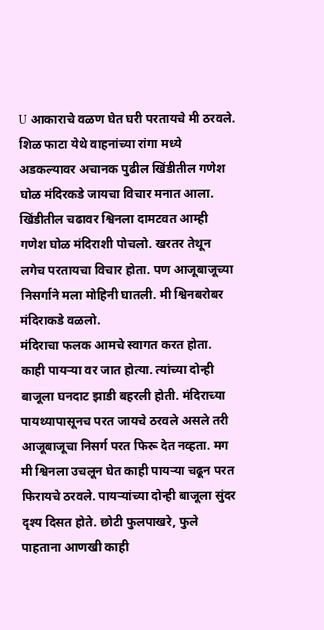U आकाराचे वळण घेत घरी परतायचे मी ठरवले. शिळ फाटा येथे वाहनांच्या रांगा मध्ये अडकल्यावर अचानक पुढील खिंडीतील गणेश घोळ मंदिरकडे जायचा विचार मनात आला. खिंडीतील चढावर श्विनला दामटवत आम्ही गणेश घोळ मंदिराशी पोचलो. खरतर तेथून लगेच परतायचा विचार होता. पण आजूबाजूच्या निसर्गाने मला मोहिनी घातली. मी श्विनबरोबर मंदिराकडे वळलो.
मंदिराचा फलक आमचे स्वागत करत होता. काही पायऱ्या वर जात होत्या. त्यांच्या दोन्ही बाजूला घनदाट झाडी बहरली होती. मंदिराच्या पायथ्यापासूनच परत जायचे ठरवले असले तरी आजूबाजूचा निसर्ग परत फिरू देत नव्हता. मग मी श्विनला उचलून घेत काही पायऱ्या चढून परत फिरायचे ठरवले. पायऱ्यांच्या दोन्ही बाजूला सुंदर दृश्य दिसत होते. छोटी फुलपाखरे, फुले पाहताना आणखी काही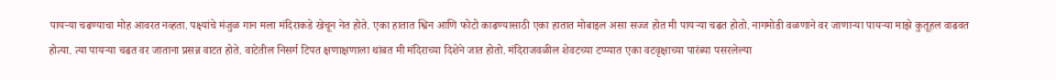पायऱ्या चढण्याचा मोह आवरत नव्हता. पक्ष्यांचे मंजुळ गान मला मंदिराकडे खेचून नेत होते. एका हातात श्विन आणि फोटो काढण्यासाठी एका हातात मोबाइल असा सज्ज होत मी पायऱ्या चढत होतो. नागमोडी वळणाने वर जाणाऱ्या पायऱ्या माझे कुतूहल वाढवत होत्या. त्या पायऱ्या चढत वर जाताना प्रसन्न वाटत होते. वाटेतील निसर्ग टिपत क्षणाक्षणाला थांबत मी मंदिराच्या दिशेने जात होतो. मंदिराजवळील शेवटच्या टप्प्यात एका वटवृक्षाच्या पारंब्या पसरलेल्या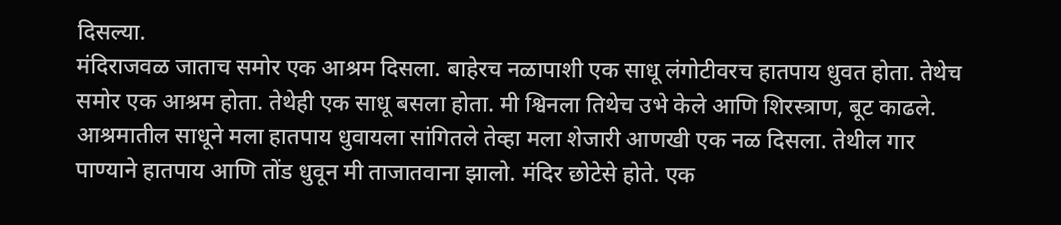दिसल्या.
मंदिराजवळ जाताच समोर एक आश्रम दिसला. बाहेरच नळापाशी एक साधू लंगोटीवरच हातपाय धुवत होता. तेथेच समोर एक आश्रम होता. तेथेही एक साधू बसला होता. मी श्विनला तिथेच उभे केले आणि शिरस्त्राण, बूट काढले. आश्रमातील साधूने मला हातपाय धुवायला सांगितले तेव्हा मला शेजारी आणखी एक नळ दिसला. तेथील गार पाण्याने हातपाय आणि तोंड धुवून मी ताजातवाना झालो. मंदिर छोटेसे होते. एक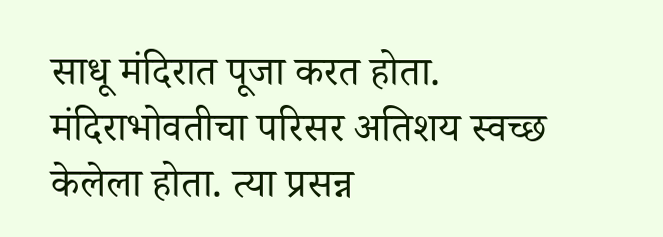साधू मंदिरात पूजा करत होता. मंदिराभोवतीचा परिसर अतिशय स्वच्छ केलेला होता. त्या प्रसन्न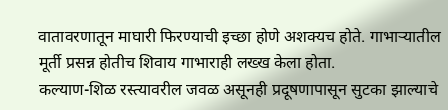वातावरणातून माघारी फिरण्याची इच्छा होणे अशक्यच होते. गाभाऱ्यातील मूर्ती प्रसन्न होतीच शिवाय गाभाराही लख्ख केला होता.
कल्याण-शिळ रस्त्यावरील जवळ असूनही प्रदूषणापासून सुटका झाल्याचे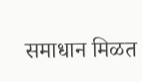समाधान मिळत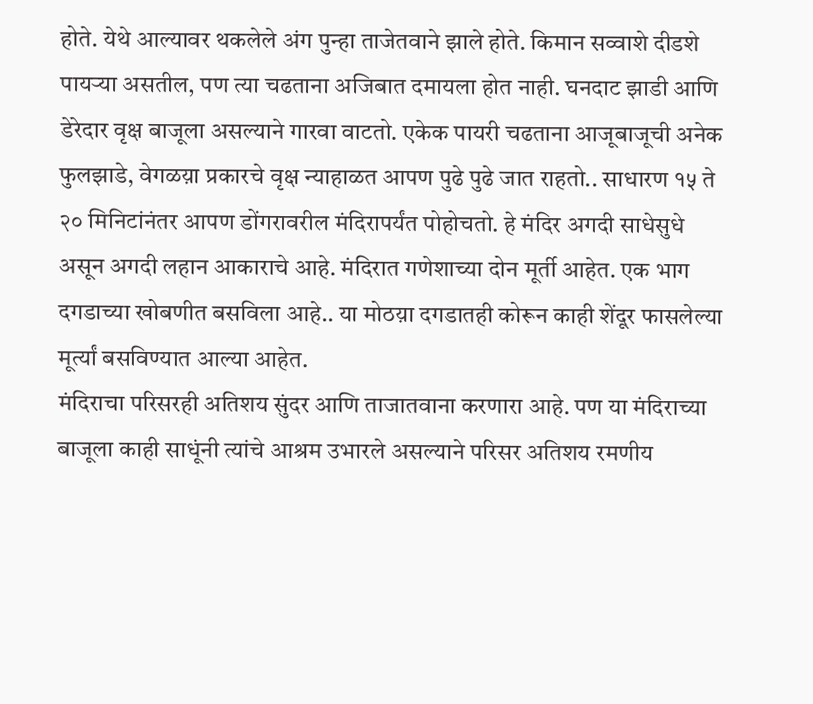होते. येथे आल्यावर थकलेले अंग पुन्हा ताजेतवाने झाले होते. किमान सव्वाशे दीडशे पायऱ्या असतील, पण त्या चढताना अजिबात दमायला होत नाही. घनदाट झाडी आणि डेरेदार वृक्ष बाजूला असल्याने गारवा वाटतो. एकेक पायरी चढताना आजूबाजूची अनेक फुलझाडे, वेगळय़ा प्रकारचे वृक्ष न्याहाळत आपण पुढे पुढे जात राहतो.. साधारण १५ ते २० मिनिटांनंतर आपण डोंगरावरील मंदिरापर्यंत पोहोचतो. हे मंदिर अगदी साधेसुधे असून अगदी लहान आकाराचे आहे. मंदिरात गणेशाच्या दोन मूर्ती आहेत. एक भाग दगडाच्या खोबणीत बसविला आहे.. या मोठय़ा दगडातही कोरून काही शेंदूर फासलेल्या मूर्त्यां बसविण्यात आल्या आहेत.
मंदिराचा परिसरही अतिशय सुंदर आणि ताजातवाना करणारा आहे. पण या मंदिराच्या बाजूला काही साधूंनी त्यांचे आश्रम उभारले असल्याने परिसर अतिशय रमणीय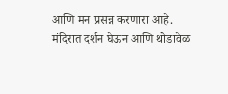आणि मन प्रसन्न करणारा आहे.
मंदिरात दर्शन घेऊन आणि थोडावेळ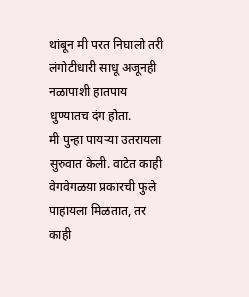थांबून मी परत निघालो तरी लंगोटीधारी साधू अजूनही नळापाशी हातपाय धुण्यातच दंग होता.
मी पुन्हा पायऱ्या उतरायला सुरुवात केली. वाटेत काही वेगवेगळय़ा प्रकारची फुले पाहायला मिळतात, तर काही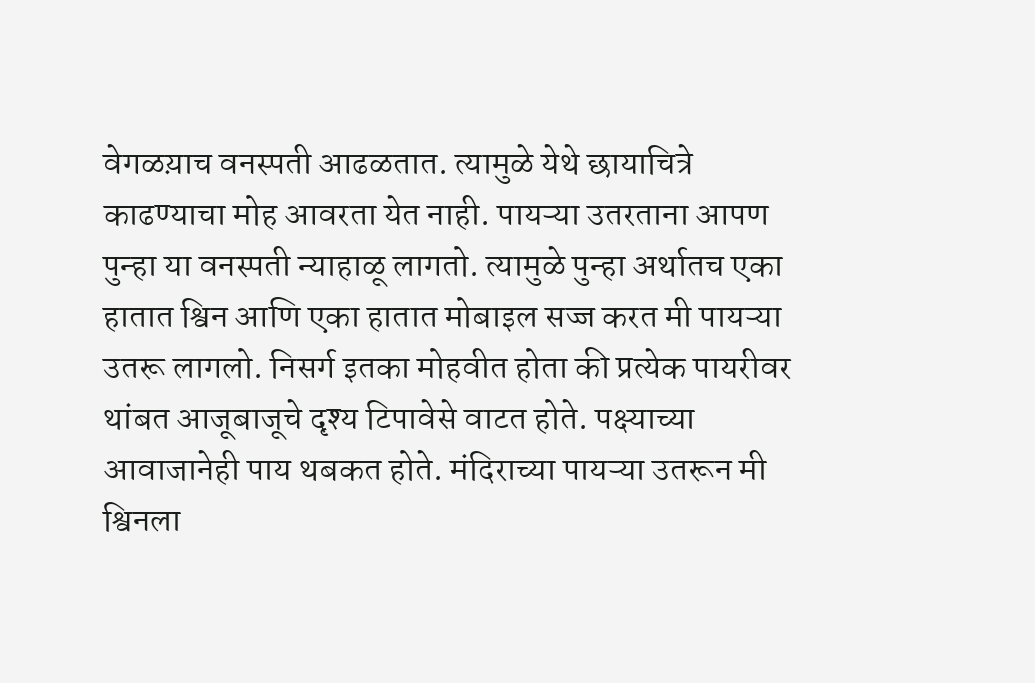वेगळय़ाच वनस्पती आढळतात. त्यामुळे येथे छायाचित्रे काढण्याचा मोह आवरता येत नाही. पायऱ्या उतरताना आपण पुन्हा या वनस्पती न्याहाळू लागतो. त्यामुळे पुन्हा अर्थातच एका हातात श्विन आणि एका हातात मोबाइल सज्ज करत मी पायऱ्या उतरू लागलो. निसर्ग इतका मोहवीत होता की प्रत्येक पायरीवर थांबत आजूबाजूचे दृश्य टिपावेसे वाटत होते. पक्ष्याच्या आवाजानेही पाय थबकत होते. मंदिराच्या पायऱ्या उतरून मी श्विनला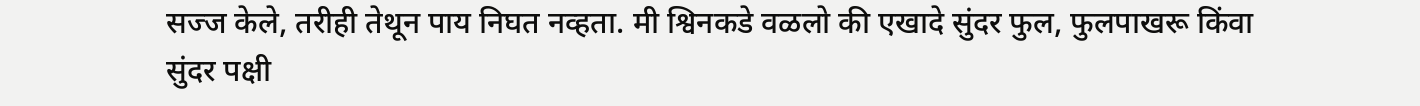सज्ज केले, तरीही तेथून पाय निघत नव्हता. मी श्विनकडे वळलो की एखादे सुंदर फुल, फुलपाखरू किंवा सुंदर पक्षी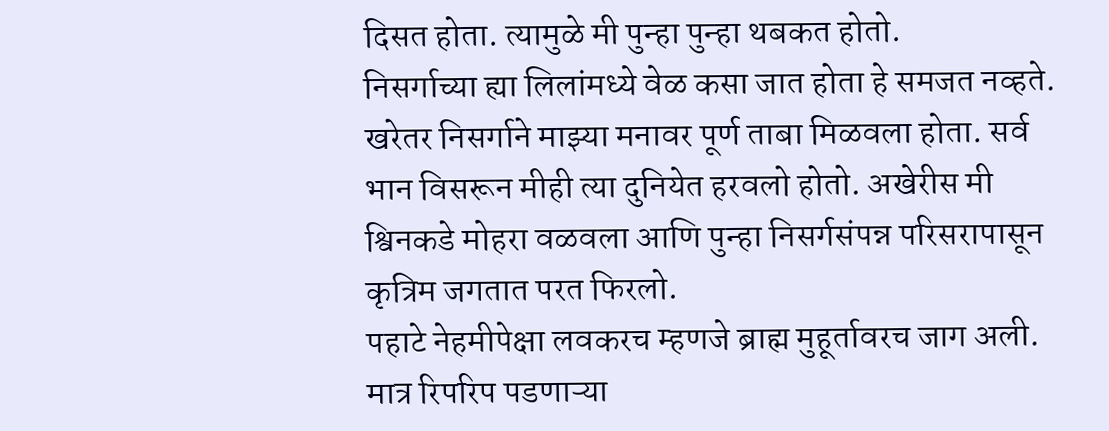दिसत होता. त्यामुळे मी पुन्हा पुन्हा थबकत होतो.
निसर्गाच्या ह्या लिलांमध्ये वेळ कसा जात होता हे समजत नव्हते. खरेतर निसर्गाने माझ्या मनावर पूर्ण ताबा मिळवला होता. सर्व भान विसरून मीही त्या दुनियेत हरवलो होतो. अखेरीस मी श्विनकडे मोहरा वळवला आणि पुन्हा निसर्गसंपन्न परिसरापासून कृत्रिम जगतात परत फिरलो.
पहाटे नेहमीपेक्षा लवकरच म्हणजे ब्राह्म मुहूर्तावरच जाग अली. मात्र रिपरिप पडणाऱ्या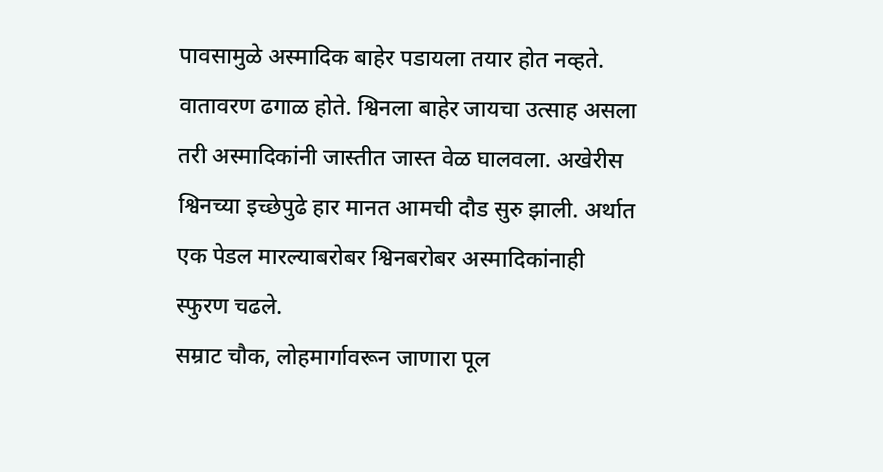पावसामुळे अस्मादिक बाहेर पडायला तयार होत नव्हते. वातावरण ढगाळ होते. श्विनला बाहेर जायचा उत्साह असला तरी अस्मादिकांनी जास्तीत जास्त वेळ घालवला. अखेरीस श्विनच्या इच्छेपुढे हार मानत आमची दौड सुरु झाली. अर्थात एक पेडल मारल्याबरोबर श्विनबरोबर अस्मादिकांनाही स्फुरण चढले.
सम्राट चौक, लोहमार्गावरून जाणारा पूल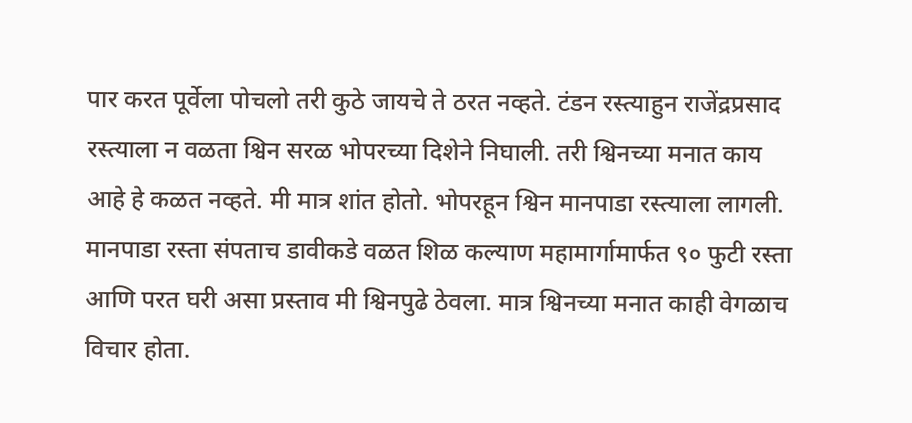पार करत पूर्वेला पोचलो तरी कुठे जायचे ते ठरत नव्हते. टंडन रस्त्याहुन राजेंद्रप्रसाद रस्त्याला न वळता श्विन सरळ भोपरच्या दिशेने निघाली. तरी श्विनच्या मनात काय आहे हे कळत नव्हते. मी मात्र शांत होतो. भोपरहून श्विन मानपाडा रस्त्याला लागली. मानपाडा रस्ता संपताच डावीकडे वळत शिळ कल्याण महामार्गामार्फत ९० फुटी रस्ता आणि परत घरी असा प्रस्ताव मी श्विनपुढे ठेवला. मात्र श्विनच्या मनात काही वेगळाच विचार होता.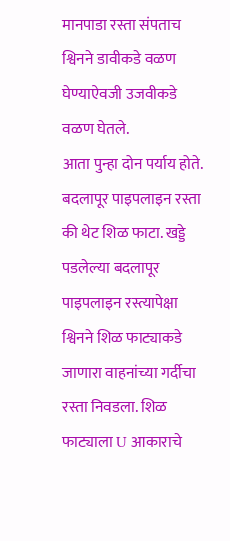मानपाडा रस्ता संपताच श्विनने डावीकडे वळण घेण्याऐवजी उजवीकडे वळण घेतले.
आता पुन्हा दोन पर्याय होते. बदलापूर पाइपलाइन रस्ता की थेट शिळ फाटा. खड्डे पडलेल्या बदलापूर पाइपलाइन रस्त्यापेक्षा श्विनने शिळ फाट्याकडे जाणारा वाहनांच्या गर्दीचा रस्ता निवडला. शिळ फाट्याला U आकाराचे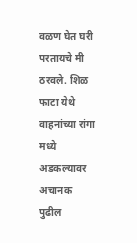वळण घेत घरी परतायचे मी ठरवले. शिळ फाटा येथे वाहनांच्या रांगा मध्ये अडकल्यावर अचानक पुढील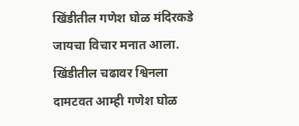खिंडीतील गणेश घोळ मंदिरकडे जायचा विचार मनात आला. खिंडीतील चढावर श्विनला दामटवत आम्ही गणेश घोळ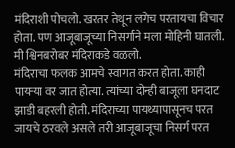मंदिराशी पोचलो. खरतर तेथून लगेच परतायचा विचार होता. पण आजूबाजूच्या निसर्गाने मला मोहिनी घातली. मी श्विनबरोबर मंदिराकडे वळलो.
मंदिराचा फलक आमचे स्वागत करत होता. काही पायऱ्या वर जात होत्या. त्यांच्या दोन्ही बाजूला घनदाट झाडी बहरली होती. मंदिराच्या पायथ्यापासूनच परत जायचे ठरवले असले तरी आजूबाजूचा निसर्ग परत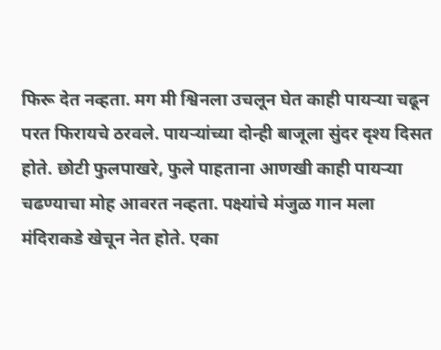फिरू देत नव्हता. मग मी श्विनला उचलून घेत काही पायऱ्या चढून परत फिरायचे ठरवले. पायऱ्यांच्या दोन्ही बाजूला सुंदर दृश्य दिसत होते. छोटी फुलपाखरे, फुले पाहताना आणखी काही पायऱ्या चढण्याचा मोह आवरत नव्हता. पक्ष्यांचे मंजुळ गान मला मंदिराकडे खेचून नेत होते. एका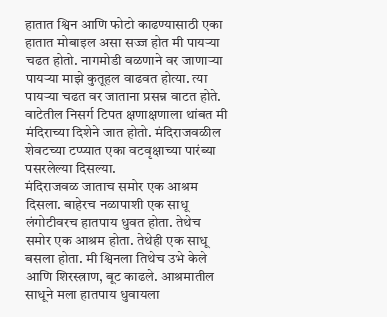हातात श्विन आणि फोटो काढण्यासाठी एका हातात मोबाइल असा सज्ज होत मी पायऱ्या चढत होतो. नागमोडी वळणाने वर जाणाऱ्या पायऱ्या माझे कुतूहल वाढवत होत्या. त्या पायऱ्या चढत वर जाताना प्रसन्न वाटत होते. वाटेतील निसर्ग टिपत क्षणाक्षणाला थांबत मी मंदिराच्या दिशेने जात होतो. मंदिराजवळील शेवटच्या टप्प्यात एका वटवृक्षाच्या पारंब्या पसरलेल्या दिसल्या.
मंदिराजवळ जाताच समोर एक आश्रम दिसला. बाहेरच नळापाशी एक साधू लंगोटीवरच हातपाय धुवत होता. तेथेच समोर एक आश्रम होता. तेथेही एक साधू बसला होता. मी श्विनला तिथेच उभे केले आणि शिरस्त्राण, बूट काढले. आश्रमातील साधूने मला हातपाय धुवायला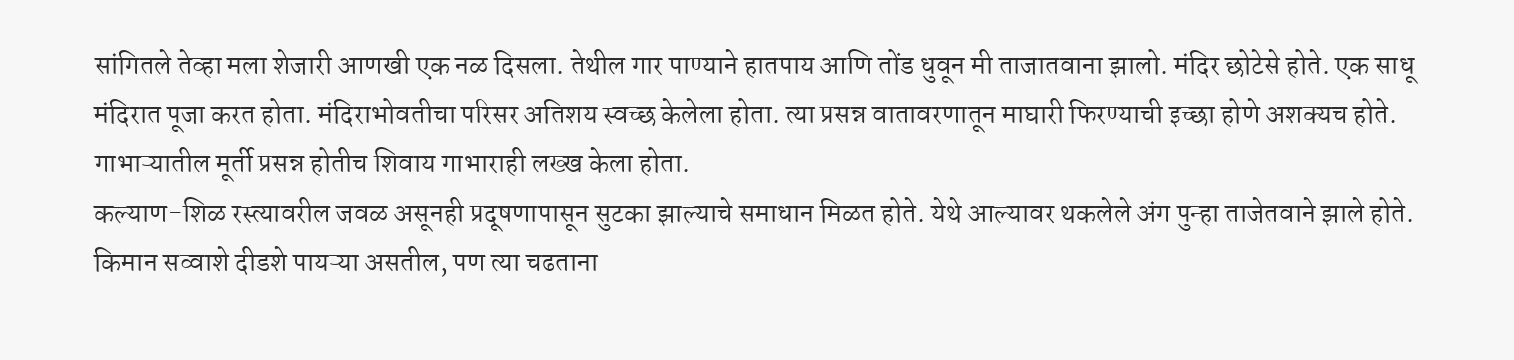सांगितले तेव्हा मला शेजारी आणखी एक नळ दिसला. तेथील गार पाण्याने हातपाय आणि तोंड धुवून मी ताजातवाना झालो. मंदिर छोटेसे होते. एक साधू मंदिरात पूजा करत होता. मंदिराभोवतीचा परिसर अतिशय स्वच्छ केलेला होता. त्या प्रसन्न वातावरणातून माघारी फिरण्याची इच्छा होणे अशक्यच होते. गाभाऱ्यातील मूर्ती प्रसन्न होतीच शिवाय गाभाराही लख्ख केला होता.
कल्याण-शिळ रस्त्यावरील जवळ असूनही प्रदूषणापासून सुटका झाल्याचे समाधान मिळत होते. येथे आल्यावर थकलेले अंग पुन्हा ताजेतवाने झाले होते. किमान सव्वाशे दीडशे पायऱ्या असतील, पण त्या चढताना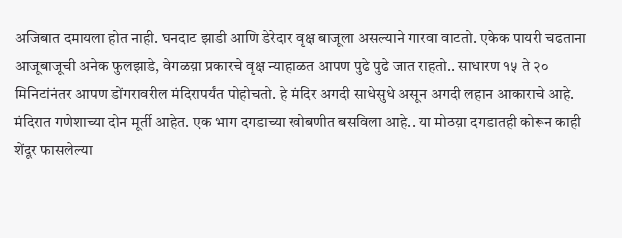अजिबात दमायला होत नाही. घनदाट झाडी आणि डेरेदार वृक्ष बाजूला असल्याने गारवा वाटतो. एकेक पायरी चढताना आजूबाजूची अनेक फुलझाडे, वेगळय़ा प्रकारचे वृक्ष न्याहाळत आपण पुढे पुढे जात राहतो.. साधारण १५ ते २० मिनिटांनंतर आपण डोंगरावरील मंदिरापर्यंत पोहोचतो. हे मंदिर अगदी साधेसुधे असून अगदी लहान आकाराचे आहे. मंदिरात गणेशाच्या दोन मूर्ती आहेत. एक भाग दगडाच्या खोबणीत बसविला आहे.. या मोठय़ा दगडातही कोरून काही शेंदूर फासलेल्या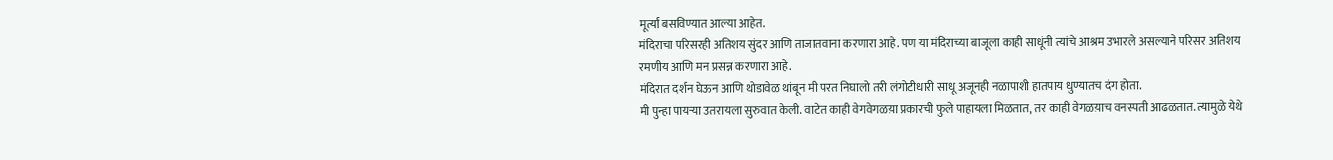मूर्त्यां बसविण्यात आल्या आहेत.
मंदिराचा परिसरही अतिशय सुंदर आणि ताजातवाना करणारा आहे. पण या मंदिराच्या बाजूला काही साधूंनी त्यांचे आश्रम उभारले असल्याने परिसर अतिशय रमणीय आणि मन प्रसन्न करणारा आहे.
मंदिरात दर्शन घेऊन आणि थोडावेळ थांबून मी परत निघालो तरी लंगोटीधारी साधू अजूनही नळापाशी हातपाय धुण्यातच दंग होता.
मी पुन्हा पायऱ्या उतरायला सुरुवात केली. वाटेत काही वेगवेगळय़ा प्रकारची फुले पाहायला मिळतात, तर काही वेगळय़ाच वनस्पती आढळतात. त्यामुळे येथे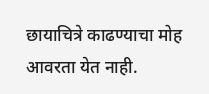छायाचित्रे काढण्याचा मोह आवरता येत नाही.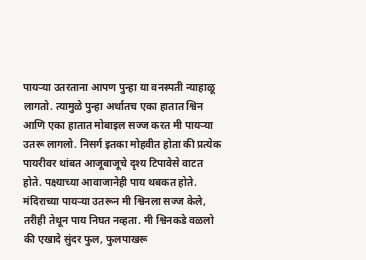पायऱ्या उतरताना आपण पुन्हा या वनस्पती न्याहाळू लागतो. त्यामुळे पुन्हा अर्थातच एका हातात श्विन आणि एका हातात मोबाइल सज्ज करत मी पायऱ्या उतरू लागलो. निसर्ग इतका मोहवीत होता की प्रत्येक पायरीवर थांबत आजूबाजूचे दृश्य टिपावेसे वाटत होते. पक्ष्याच्या आवाजानेही पाय थबकत होते. मंदिराच्या पायऱ्या उतरून मी श्विनला सज्ज केले, तरीही तेथून पाय निघत नव्हता. मी श्विनकडे वळलो की एखादे सुंदर फुल, फुलपाखरू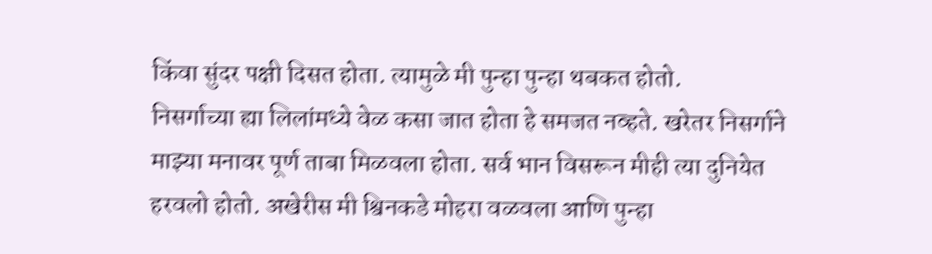किंवा सुंदर पक्षी दिसत होता. त्यामुळे मी पुन्हा पुन्हा थबकत होतो.
निसर्गाच्या ह्या लिलांमध्ये वेळ कसा जात होता हे समजत नव्हते. खरेतर निसर्गाने माझ्या मनावर पूर्ण ताबा मिळवला होता. सर्व भान विसरून मीही त्या दुनियेत हरवलो होतो. अखेरीस मी श्विनकडे मोहरा वळवला आणि पुन्हा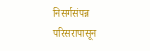निसर्गसंपन्न परिसरापासून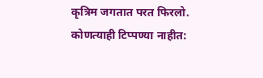कृत्रिम जगतात परत फिरलो.
कोणत्याही टिप्पण्या नाहीत: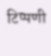टिप्पणी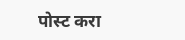पोस्ट करा